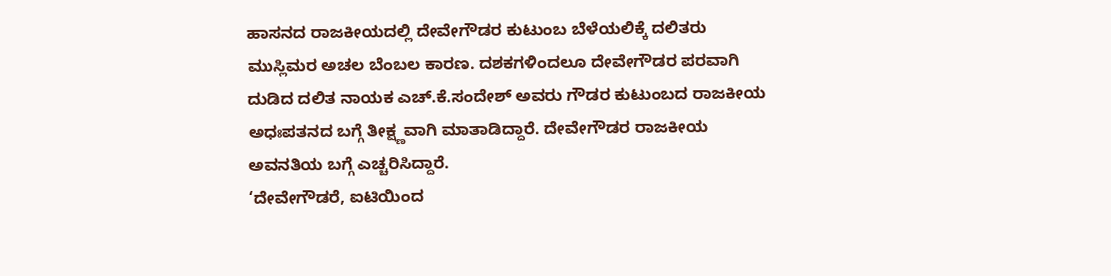ಹಾಸನದ ರಾಜಕೀಯದಲ್ಲಿ ದೇವೇಗೌಡರ ಕುಟುಂಬ ಬೆಳೆಯಲಿಕ್ಕೆ ದಲಿತರು ಮುಸ್ಲಿಮರ ಅಚಲ ಬೆಂಬಲ ಕಾರಣ. ದಶಕಗಳಿಂದಲೂ ದೇವೇಗೌಡರ ಪರವಾಗಿ ದುಡಿದ ದಲಿತ ನಾಯಕ ಎಚ್.ಕೆ.ಸಂದೇಶ್ ಅವರು ಗೌಡರ ಕುಟುಂಬದ ರಾಜಕೀಯ ಅಧಃಪತನದ ಬಗ್ಗೆ ತೀಕ್ಷ್ಣವಾಗಿ ಮಾತಾಡಿದ್ದಾರೆ. ದೇವೇಗೌಡರ ರಾಜಕೀಯ ಅವನತಿಯ ಬಗ್ಗೆ ಎಚ್ಚರಿಸಿದ್ದಾರೆ.
‘ದೇವೇಗೌಡರೆ, ಐಟಿಯಿಂದ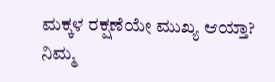ಮಕ್ಕಳ ರಕ್ಷಣೆಯೇ ಮುಖ್ಯ ಆಯ್ತಾ? ನಿಮ್ಮ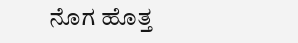ನೊಗ ಹೊತ್ತ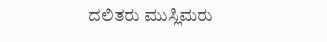ದಲಿತರು ಮುಸ್ಲಿಮರು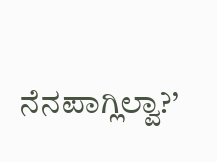ನೆನಪಾಗ್ಲಿಲ್ವಾ?’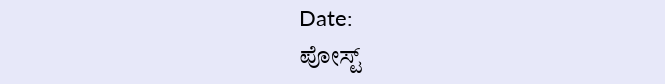Date:
ಪೋಸ್ಟ್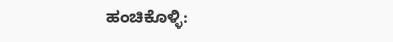ಹಂಚಿಕೊಳ್ಳಿ: